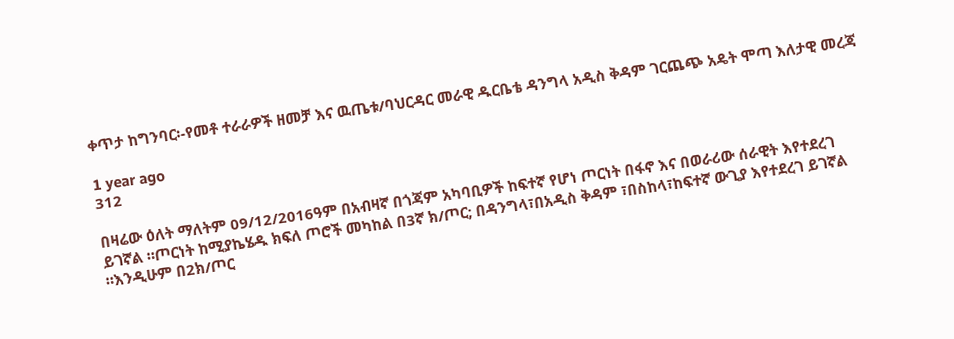ቀጥታ ከግንባር፡-የመቶ ተራራዎች ዘመቻ እና ዉጤቱ/ባህርዳር መራዊ ዱርቤቴ ዳንግላ አዲስ ቅዳም ገርጨጭ አዴት ሞጣ እለታዊ መረጃ

1 year ago
312

በዛሬው ዕለት ማለትም 09/12/2016ዓም በአብዛኛ በጎጃም አካባቢዎች ከፍተኛ የሆነ ጦርነት በፋኖ እና በወራሪው ሰራዊት እየተደረገ ይገኛል ።ጦርነት ከሚያኬሄዱ ክፍለ ጦሮች መካከል በ3ኛ ክ/ጦር; በዳንግላ፣በአዲስ ቅዳም ፣በስከላ፣ከፍተኛ ውጊያ እየተደረገ ይገኛል ።እንዲሁም በ2ክ/ጦር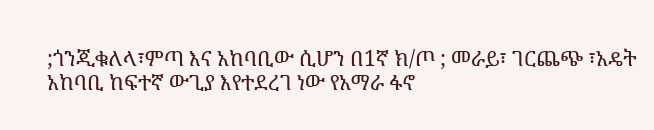;ጎንጂቁለላ፣ምጣ እና አከባቢው ሲሆን በ1ኛ ክ/ጦ ; መራይ፣ ገርጨጭ ፣አዴት አከባቢ ከፍተኛ ውጊያ እየተደረገ ነው የአማራ ፋኖ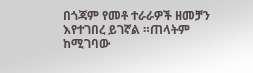በጎጃም የመቶ ተራራዎች ዘመቻን እየተገበረ ይገኛል ።ጠላትም ከሚገባው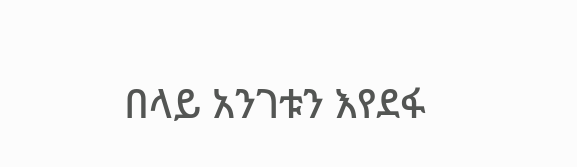በላይ አንገቱን እየደፋ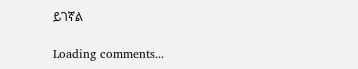ይገኛል

Loading comments...